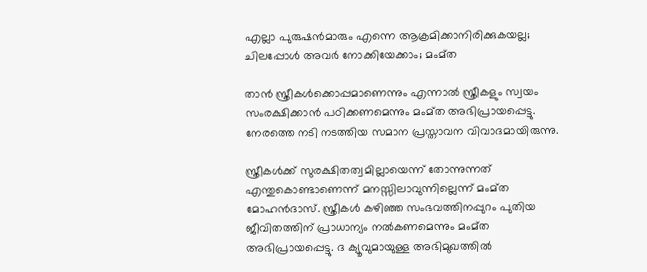എല്ലാ പുരുഷൻമാരും എന്നെ ആക്രമിക്കാനിരിക്കുകയല്ല; ചിലപ്പോൾ അവർ നോക്കിയേക്കാം; മംമ്ത

താൻ സ്ത്രീകൾക്കൊപ്പമാണെന്നും എന്നാൽ സ്ത്രീകളും സ്വയം സംരക്ഷിക്കാൻ പഠിക്കണമെന്നും മംമ്ത അഭിപ്രായപ്പെട്ടു. നേരത്തെ നടി നടത്തിയ സമാന പ്രസ്താവന വിവാദമായിരുന്നു.

സ്ത്രീകൾക്ക് സുരക്ഷിതത്വമില്ലായെന്ന് തോന്നുന്നത് എന്തുകൊണ്ടാണെന്ന് മനസ്സിലാവുന്നില്ലെന്ന് മംമ്ത മോഹൻദാസ്. സ്ത്രീകൾ കഴിഞ്ഞ സംഭവത്തിനപ്പുറം പുതിയ ജീവിതത്തിന് പ്രാധാന്യം നൽകണമെന്നും മംമ്ത അഭിപ്രായപ്പെട്ടു. ദ ക്യൂവുമായുള്ള അഭിമുഖത്തിൽ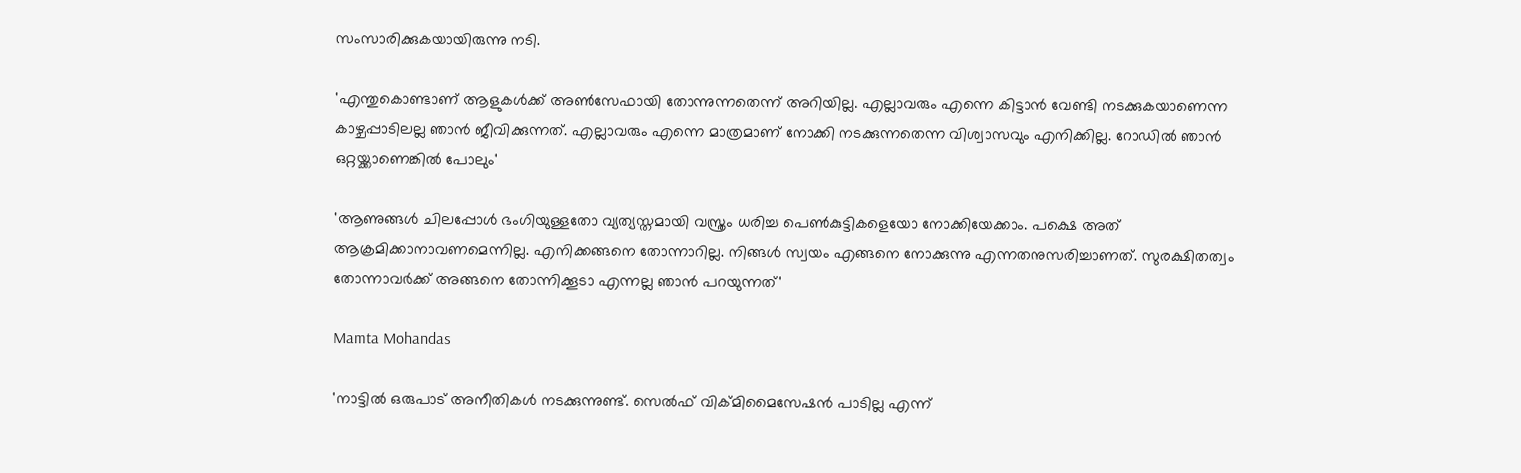സംസാരിക്കുകയായിരുന്നു നടി.

'എന്തുകൊണ്ടാണ് ആളുകൾക്ക് അൺസേഫായി തോന്നുന്നതെന്ന് അറിയില്ല. എല്ലാവരും എന്നെ കിട്ടാൻ വേണ്ടി നടക്കുകയാണെന്ന കാഴ്ചപ്പാടിലല്ല ഞാൻ ജീവിക്കുന്നത്. എല്ലാവരും എന്നെ മാത്രമാണ് നോക്കി നടക്കുന്നതെന്ന വിശ്വാസവും എനിക്കില്ല. റോഡിൽ ഞാൻ ഒറ്റയ്ക്കാണെങ്കിൽ പോലും'

'ആണുങ്ങൾ ചിലപ്പോൾ ഭംഗിയുള്ളതോ വ്യത്യസ്തമായി വസ്ത്രം ധരിച്ച പെൺകുട്ടികളെയോ നോക്കിയേക്കാം. പക്ഷെ അത് ആക്രമിക്കാനാവണമെന്നില്ല. എനിക്കങ്ങനെ തോന്നാറില്ല. നിങ്ങൾ സ്വയം എങ്ങനെ നോക്കുന്നു എന്നതനുസരിച്ചാണത്. സുരക്ഷിതത്വം തോന്നാവർക്ക് അങ്ങനെ തോന്നിക്കൂടാ എന്നല്ല ഞാൻ പറയുന്നത്'

Mamta Mohandas

'നാട്ടിൽ ഒരുപാട് അനീതികൾ നടക്കുന്നുണ്ട്. സെൽഫ് വിക്മിമൈസേഷൻ പാടില്ല എന്ന്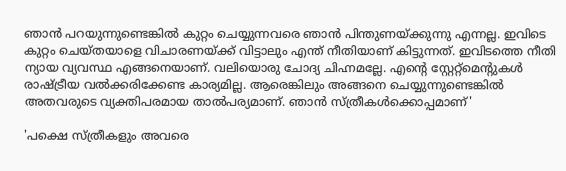ഞാൻ പറയുന്നുണ്ടെങ്കിൽ കുറ്റം ചെയ്യുന്നവരെ ഞാൻ പിന്തുണയ്ക്കുന്നു എന്നല്ല. ഇവിടെ കുറ്റം ചെയ്തയാളെ വിചാരണയ്ക്ക് വിട്ടാലും എന്ത് നീതിയാണ് കിട്ടുന്നത്. ഇവിടത്തെ നീതി ന്യായ വ്യവസ്ഥ എങ്ങനെയാണ്. വലിയൊരു ചോദ്യ ചിഹ്നമല്ലേ. എന്റെ സ്റ്റേറ്റ്മെന്റുകൾ രാഷ്ട്രീയ വൽക്കരിക്കേണ്ട കാര്യമില്ല. ആരെങ്കിലും അങ്ങനെ ചെയ്യുന്നുണ്ടെങ്കിൽ അതവരുടെ വ്യക്തിപരമായ താൽപര്യമാണ്. ഞാൻ സ്ത്രീകൾക്കൊപ്പമാണ്'

'പക്ഷെ സ്ത്രീകളും അവരെ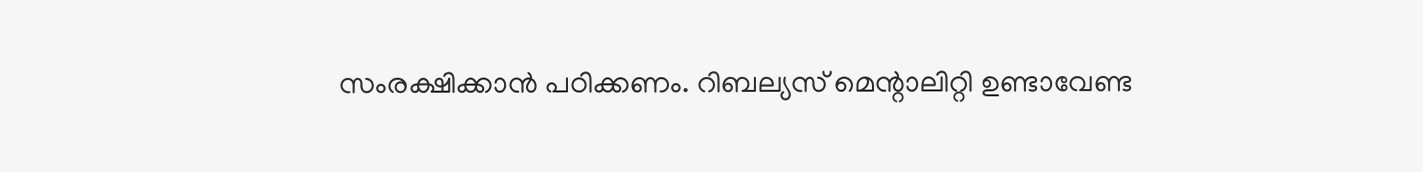സംരക്ഷിക്കാൻ പഠിക്കണം. റിബല്യസ് മെന്റാലിറ്റി ഉണ്ടാവേണ്ട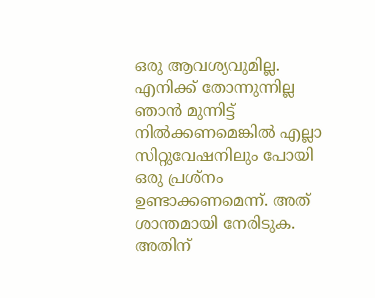ഒരു ആവശ്യവുമില്ല. എനിക്ക് തോന്നുന്നില്ല ഞാൻ മുന്നിട്ട് നിൽക്കണമെങ്കിൽ എല്ലാ സിറ്റുവേഷനിലും പോയി ഒരു പ്രശ്നം ഉണ്ടാക്കണമെന്ന്. അത് ശാന്തമായി നേരിടുക. അതിന്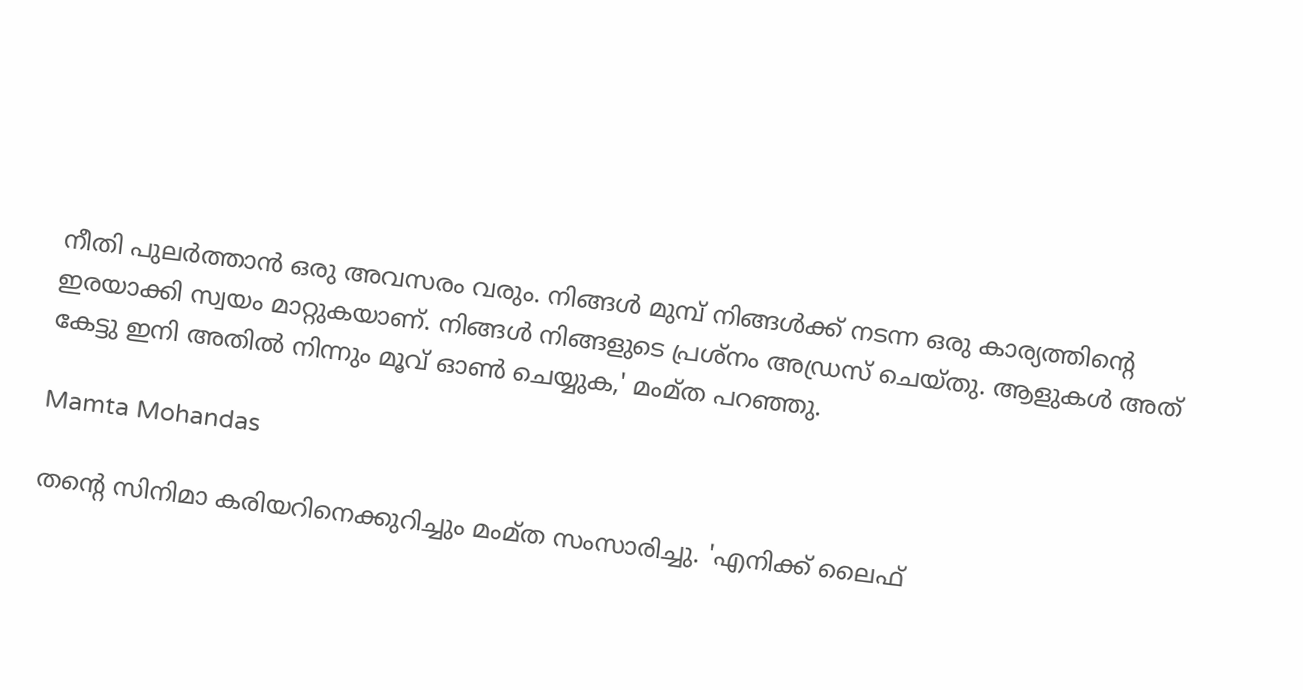നീതി പുലർത്താൻ ഒരു അവസരം വരും. നിങ്ങൾ മുമ്പ് നിങ്ങൾക്ക് നടന്ന ഒരു കാര്യത്തിന്റെ ഇരയാക്കി സ്വയം മാറ്റുകയാണ്. നിങ്ങൾ നിങ്ങളുടെ പ്രശ്നം അഡ്രസ് ചെയ്തു. ആളുകൾ അത് കേട്ടു ഇനി അതിൽ നിന്നും മൂവ് ഓൺ ചെയ്യുക,' മംമ്ത പറഞ്ഞു.

Mamta Mohandas

തന്റെ സിനിമാ കരിയറിനെക്കുറിച്ചും മംമ്ത സംസാരിച്ചു. 'എനിക്ക് ലൈഫ്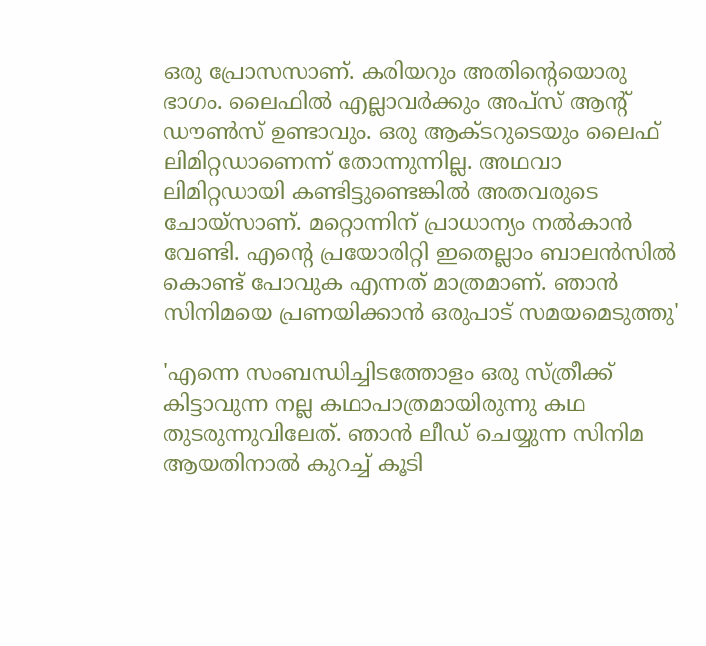ഒരു പ്രോസസാണ്. കരിയറും അതിന്റെയൊരു ഭാഗം. ലൈഫിൽ എല്ലാവർക്കും അപ്സ് ആന്റ് ഡൗൺസ് ഉണ്ടാവും. ഒരു ആക്ടറുടെയും ലൈഫ് ലിമിറ്റഡാണെന്ന് തോന്നുന്നില്ല. അഥവാ ലിമിറ്റഡായി കണ്ടിട്ടുണ്ടെങ്കിൽ അതവരുടെ ചോയ്സാണ്. മറ്റൊന്നിന് പ്രാധാന്യം നൽകാൻ വേണ്ടി. എന്റെ പ്രയോരിറ്റി ഇതെല്ലാം ബാലൻസിൽ കൊണ്ട് പോവുക എന്നത് മാത്രമാണ്. ഞാൻ സിനിമയെ പ്രണയിക്കാൻ ഒരുപാട് സമയമെടുത്തു'

'എന്നെ സംബന്ധിച്ചിടത്തോളം ഒരു സ്ത്രീക്ക് കിട്ടാവുന്ന നല്ല കഥാപാത്രമായിരുന്നു കഥ തുടരുന്നുവിലേത്. ഞാൻ ലീഡ് ചെയ്യുന്ന സിനിമ ആയതിനാൽ കുറച്ച് കൂടി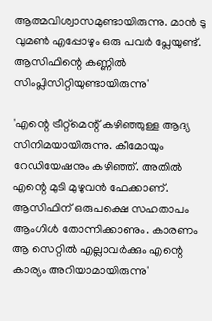ആത്മവിശ്വാസമുണ്ടായിരുന്നു. മാൻ ടു വുമൺ‌ എപ്പോഴും ഒരു പവർ പ്ലേയുണ്ട്. ആസിഫിന്റെ കണ്ണിൽ സിംപ്ലിസിറ്റിയുണ്ടായിരുന്നു'

'എന്റെ ട്രീറ്റ്മെന്റ് കഴിഞ്ഞുള്ള ആദ്യ സിനിമയായിരുന്നു. കീമോയും റേഡിയേഷനും കഴിഞ്ഞ്. അതിൽ എന്റെ മുടി മുഴുവൻ ഫേക്കാണ്. ആസിഫിന് ഒരുപക്ഷെ സഹതാപം ആംഗിൾ തോന്നിക്കാണും. കാരണം ആ സെറ്റിൽ എല്ലാവർക്കും എന്റെ കാര്യം അറിയാമായിരുന്നു'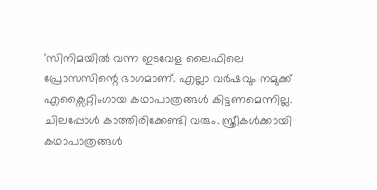'സിനിമയിൽ വന്ന ഇടവേള ലൈഫിലെ പ്രോസസിന്റെ ഭാഗമാണ്. എല്ലാ വർഷവും നമുക്ക് എക്സൈറ്റിംഗായ കഥാപാത്രങ്ങൾ കിട്ടണമെന്നില്ല. ചിലപ്പോൾ കാത്തിരിക്കേണ്ടി വരും. സ്ത്രീകൾക്കായി കഥാപാത്രങ്ങൾ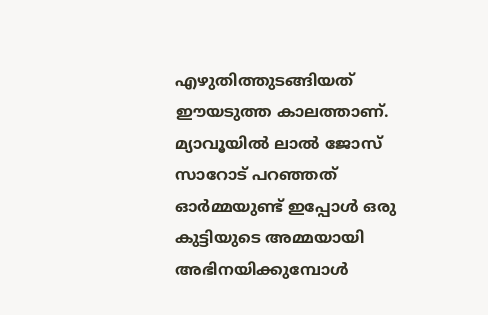എഴുതിത്തുടങ്ങിയത് ഈയടുത്ത കാലത്താണ്. മ്യാവൂയിൽ ലാൽ ജോസ് സാറോട് പറഞ്ഞത് ഓർമ്മയുണ്ട് ഇപ്പോൾ ഒരു കുട്ടിയുടെ അമ്മയായി അഭിനയിക്കുമ്പോൾ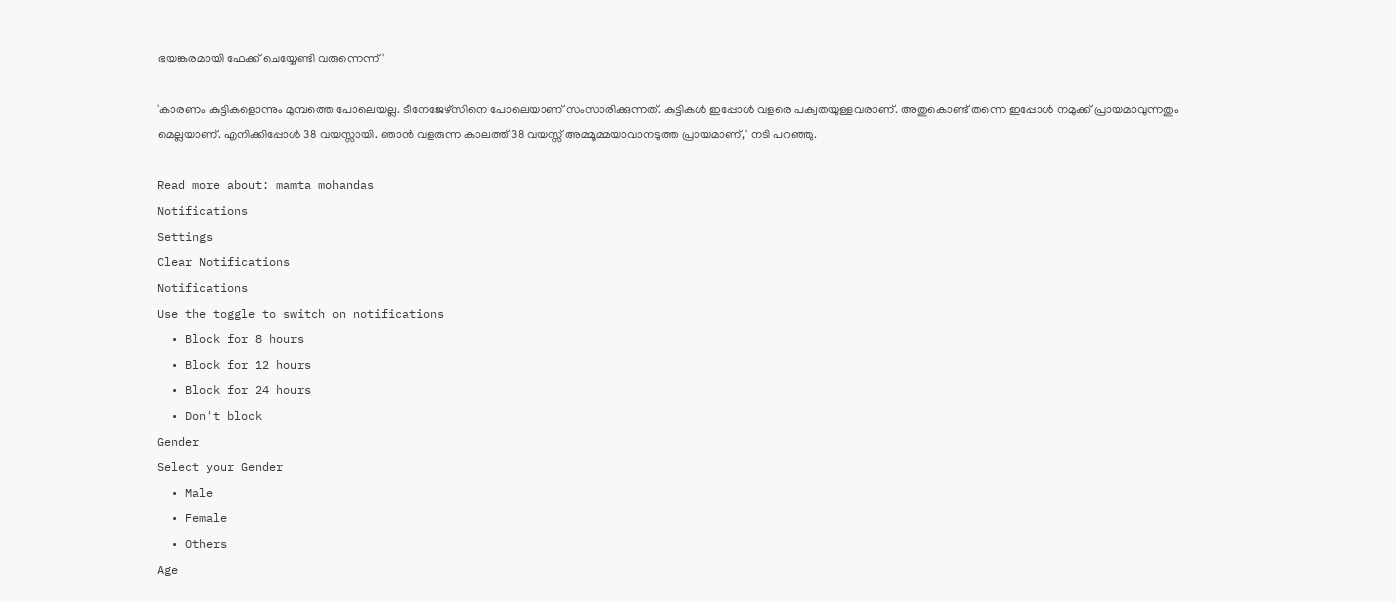ഭയങ്കരമായി ഫേക്ക് ചെയ്യേണ്ടി വരുന്നെന്ന്'

'കാരണം കുട്ടികളൊന്നും മുമ്പത്തെ പോലെയല്ല. ടീനേജേഴ്സിനെ പോലെയാണ് സംസാരിക്കുന്നത്. കുട്ടികൾ ഇപ്പോൾ വളരെ പക്വതയുള്ളവരാണ്. അതുകൊണ്ട് തന്നെ ഇപ്പോൾ നമുക്ക് പ്രായമാവുന്നതും മെല്ലയാണ്. എനിക്കിപ്പോൾ 38 വയസ്സായി. ഞാൻ വളരുന്ന കാലത്ത് 38 വയസ്സ് അമ്മൂമ്മയാവാനടുത്ത പ്രായമാണ്,' നടി പറഞ്ഞു.

Read more about: mamta mohandas
Notifications
Settings
Clear Notifications
Notifications
Use the toggle to switch on notifications
  • Block for 8 hours
  • Block for 12 hours
  • Block for 24 hours
  • Don't block
Gender
Select your Gender
  • Male
  • Female
  • Others
Age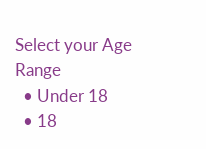Select your Age Range
  • Under 18
  • 18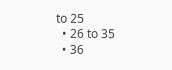to 25
  • 26 to 35
  • 36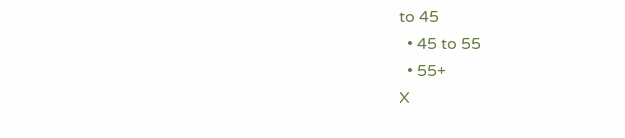to 45
  • 45 to 55
  • 55+
X